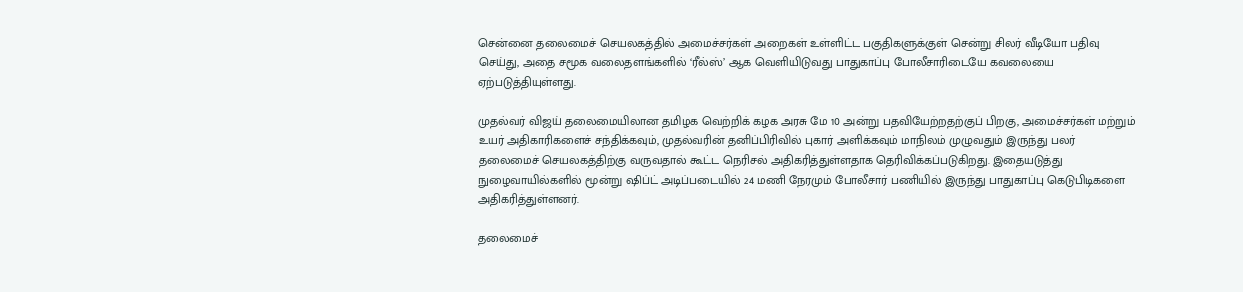சென்னை தலைமைச் செயலகத்தில் அமைச்சர்கள் அறைகள் உள்ளிட்ட பகுதிகளுக்குள் சென்று சிலர் வீடியோ பதிவு செய்து, அதை சமூக வலைதளங்களில் ‘ரீல்ஸ்’ ஆக வெளியிடுவது பாதுகாப்பு போலீசாரிடையே கவலையை ஏற்படுத்தியுள்ளது.

முதல்வர் விஜய் தலைமையிலான தமிழக வெற்றிக் கழக அரசு மே 10 அன்று பதவியேற்றதற்குப் பிறகு, அமைச்சர்கள் மற்றும் உயர் அதிகாரிகளைச் சந்திக்கவும், முதல்வரின் தனிப்பிரிவில் புகார் அளிக்கவும் மாநிலம் முழுவதும் இருந்து பலர் தலைமைச் செயலகத்திற்கு வருவதால் கூட்ட நெரிசல் அதிகரித்துள்ளதாக தெரிவிக்கப்படுகிறது. இதையடுத்து நுழைவாயில்களில் மூன்று ஷிப்ட் அடிப்படையில் 24 மணி நேரமும் போலீசார் பணியில் இருந்து பாதுகாப்பு கெடுபிடிகளை அதிகரித்துள்ளனர்.

தலைமைச்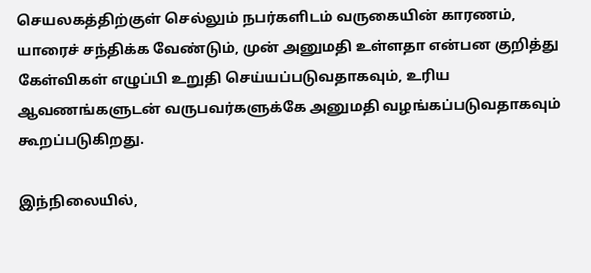செயலகத்திற்குள் செல்லும் நபர்களிடம் வருகையின் காரணம், யாரைச் சந்திக்க வேண்டும், முன் அனுமதி உள்ளதா என்பன குறித்து கேள்விகள் எழுப்பி உறுதி செய்யப்படுவதாகவும், உரிய ஆவணங்களுடன் வருபவர்களுக்கே அனுமதி வழங்கப்படுவதாகவும் கூறப்படுகிறது.

இந்நிலையில்,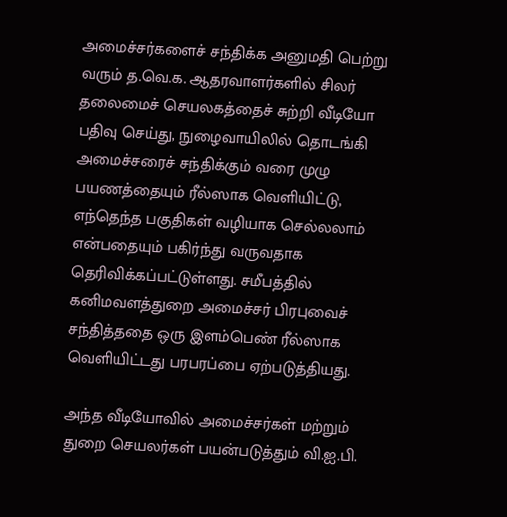அமைச்சர்களைச் சந்திக்க அனுமதி பெற்று வரும் த.வெ.க. ஆதரவாளர்களில் சிலர் தலைமைச் செயலகத்தைச் சுற்றி வீடியோ பதிவு செய்து, நுழைவாயிலில் தொடங்கி அமைச்சரைச் சந்திக்கும் வரை முழு பயணத்தையும் ரீல்ஸாக வெளியிட்டு, எந்தெந்த பகுதிகள் வழியாக செல்லலாம் என்பதையும் பகிர்ந்து வருவதாக தெரிவிக்கப்பட்டுள்ளது. சமீபத்தில் கனிமவளத்துறை அமைச்சர் பிரபுவைச் சந்தித்ததை ஒரு இளம்பெண் ரீல்ஸாக வெளியிட்டது பரபரப்பை ஏற்படுத்தியது.

அந்த வீடியோவில் அமைச்சர்கள் மற்றும் துறை செயலர்கள் பயன்படுத்தும் வி.ஐ.பி.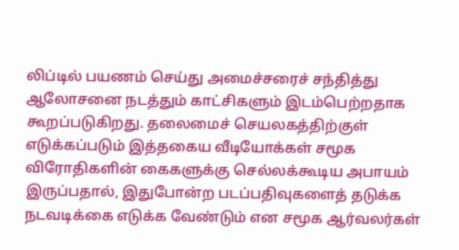லிப்டில் பயணம் செய்து அமைச்சரைச் சந்தித்து ஆலோசனை நடத்தும் காட்சிகளும் இடம்பெற்றதாக கூறப்படுகிறது. தலைமைச் செயலகத்திற்குள் எடுக்கப்படும் இத்தகைய வீடியோக்கள் சமூக விரோதிகளின் கைகளுக்கு செல்லக்கூடிய அபாயம் இருப்பதால், இதுபோன்ற படப்பதிவுகளைத் தடுக்க நடவடிக்கை எடுக்க வேண்டும் என சமூக ஆர்வலர்கள்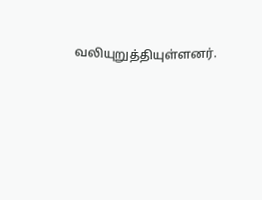வலியுறுத்தியுள்ளனர்.